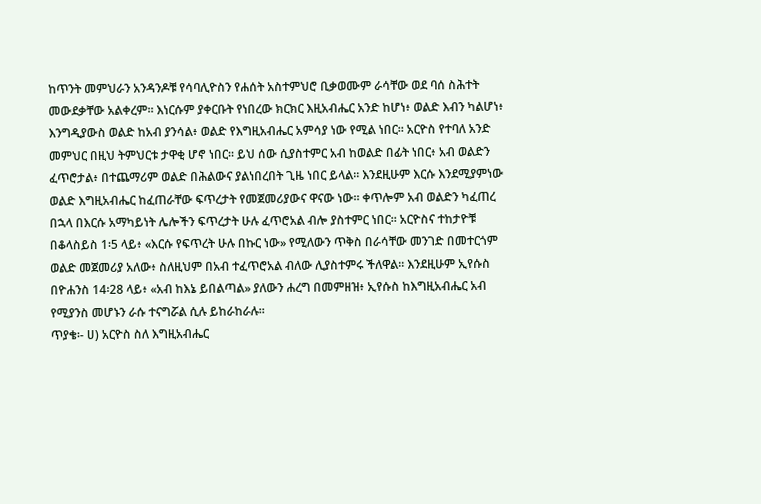ከጥንት መምህራን አንዳንዶቹ የሳባሊዮስን የሐሰት አስተምህሮ ቢቃወሙም ራሳቸው ወደ ባሰ ስሕተት መውደቃቸው አልቀረም። እነርሱም ያቀርቡት የነበረው ክርክር እዚአብሔር አንድ ከሆነ፥ ወልድ እብን ካልሆነ፥ እንግዲያውስ ወልድ ከአብ ያንሳል፥ ወልድ የእግዚአብሔር አምሳያ ነው የሚል ነበር። አርዮስ የተባለ አንድ መምህር በዚህ ትምህርቱ ታዋቂ ሆኖ ነበር። ይህ ሰው ሲያስተምር አብ ከወልድ በፊት ነበር፥ አብ ወልድን ፈጥሮታል፥ በተጨማሪም ወልድ በሕልውና ያልነበረበት ጊዜ ነበር ይላል። እንደዚሁም እርሱ እንደሚያምነው ወልድ እግዚአብሔር ከፈጠራቸው ፍጥረታት የመጀመሪያውና ዋናው ነው። ቀጥሎም አብ ወልድን ካፈጠረ በኋላ በእርሱ አማካይነት ሌሎችን ፍጥረታት ሁሉ ፈጥሮአል ብሎ ያስተምር ነበር። አርዮስና ተከታዮቹ በቆላስይስ 1፡5 ላይ፥ «እርሱ የፍጥረት ሁሉ በኩር ነው» የሚለውን ጥቅስ በራሳቸው መንገድ በመተርጎም ወልድ መጀመሪያ አለው፥ ስለዚህም በአብ ተፈጥሮአል ብለው ሊያስተምሩ ችለዋል። እንደዚሁም ኢየሱስ በዮሐንስ 14፡28 ላይ፥ «አብ ከእኔ ይበልጣል» ያለውን ሐረግ በመምዘዝ፥ ኢየሱስ ከእግዚአብሔር አብ የሚያንስ መሆኑን ራሱ ተናግሯል ሲሉ ይከራከራሉ።
ጥያቄ፡- ሀ) አርዮስ ስለ እግዚአብሔር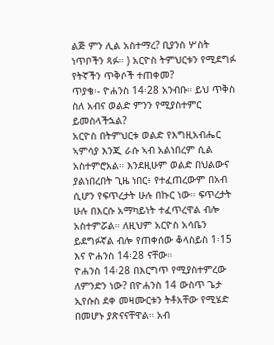ልጅ ምን ሊል አስተማረ? ቢያንስ ሦስት ነጥቦችን ጻፉ። ) አርዮስ ትምህርቱን የሚደግፉ የትኛችን ጥቅሶች ተጠቀመ?
ጥያቄ፡- ዮሐንስ 14፡28 አንብቡ። ይህ ጥቅስ ስለ አብና ወልድ ምንን የሚያስተምር ይመስላችኋል?
አርዮስ በትምህርቱ ወልድ የእግዚአብሔር ኣምሳያ እንጂ ራሱ ኣብ አልነበረም ሲል አስተምሮአል። እንደዚሁም ወልድ በህልውና ያልነበረበት ጊዜ ነበር፥ የተፈጠረውም በአብ ሲሆን የፍጥረታት ሁሉ በኩር ነው። ፍጥረታት ሁሉ በእርሱ አማካይነት ተፈጥረዋል ብሎ አስተምሯል። ለዚህም አርዮስ አሳቤን ይደግፉኛል ብሎ የጠቀሰው ቆላስይስ 1፡15 እና ዮሐንስ 14፡28 ናቸው።
ዮሐንስ 14፡28 በእርግጥ የሚያስተምረው ለምንድን ነው? በዮሐንስ 14 ውስጥ ጌታ ኢየሱስ ደቀ መዛሙርቱን ትቶአቸው የሚሄድ በመሆኑ ያጽናናቸዋል። አብ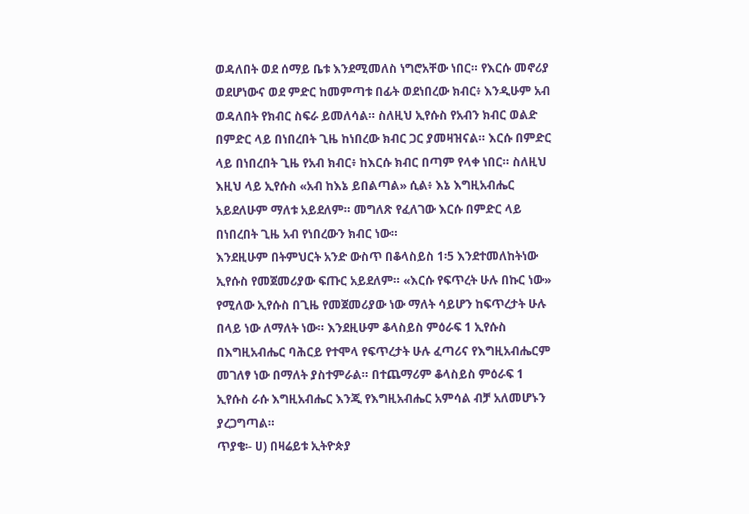ወዳለበት ወደ ሰማይ ቤቱ እንደሚመለስ ነግሮአቸው ነበር። የእርሱ መኖሪያ ወደሆነውና ወደ ምድር ከመምጣቱ በፊት ወደነበረው ክብር፥ እንዲሁም አብ ወዳለበት የክብር ስፍራ ይመለሳል። ስለዚህ ኢየሱስ የአብን ክብር ወልድ በምድር ላይ በነበረበት ጊዜ ከነበረው ክብር ጋር ያመዛዝናል። እርሱ በምድር ላይ በነበረበት ጊዜ የአብ ክብር፥ ከእርሱ ክብር በጣም የላቀ ነበር። ስለዚህ እዚህ ላይ ኢየሱስ «አብ ከእኔ ይበልጣል» ሲል፥ እኔ እግዚአብሔር አይደለሁም ማለቱ አይደለም። መግለጽ የፈለገው እርሱ በምድር ላይ በነበረበት ጊዜ አብ የነበረውን ክብር ነው።
እንደዚሁም በትምህርት አንድ ውስጥ በቆላስይስ 1፡5 እንደተመለከትነው ኢየሱስ የመጀመሪያው ፍጡር አይደለም። «እርሱ የፍጥረት ሁሉ በኩር ነው» የሚለው ኢየሱስ በጊዜ የመጀመሪያው ነው ማለት ሳይሆን ከፍጥረታት ሁሉ በላይ ነው ለማለት ነው። እንደዚሁም ቆላስይስ ምዕራፍ 1 ኢየሱስ በእግዚአብሔር ባሕርይ የተሞላ የፍጥረታት ሁሉ ፈጣሪና የእግዚአብሔርም መገለፃ ነው በማለት ያስተምራል። በተጨማሪም ቆላስይስ ምዕራፍ 1 ኢየሱስ ራሱ እግዚአብሔር እንጂ የእግዚአብሔር አምሳል ብቻ አለመሆኑን ያረጋግጣል።
ጥያቄ፡- ሀ) በዛሬይቱ ኢትዮጵያ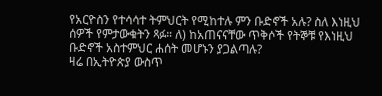የአርዮስን የተሳሳተ ትምህርት የሚከተሉ ምን ቡድኖች አሉ? ስለ እነዚህ ሰዎች የምታውቁትን ጻፉ። ለ) ከአጠናናቸው ጥቅሶች የትኞቹ የእነዚህ ቡድኖች አስተምህር ሐሰት መሆኑን ያጋልጣሉ?
ዛሬ በኢትዮጵያ ውስጥ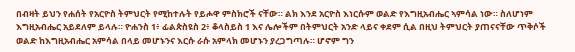በብዛት ይህን የሐሰት የአርዮስ ትምህርት የሚከተሉት የይሖዋ ምስክሮች ናቸው። ልክ እንደ አርዮስ እነርሱም ወልድ የእግዚአብሔር ኣምሳል ነው። ስለሆነም እግዚአብሔር አይደለም ይላሉ። ዮሐንስ 1፥ ፊልጵስዩስ 2፥ ቆላስይስ 1 እና ሌሎችም በትምህርት አንድ ላይና ቀደም ሲል በዚህ ትምህርት ያጠናናቸው ጥቅሶች ወልድ ከእግዚአብሔር አምሳል በላይ መሆኑንና እርሱ ራሱ አምላክ መሆኑን ያረጋግጣሉ። ሆኖም ግን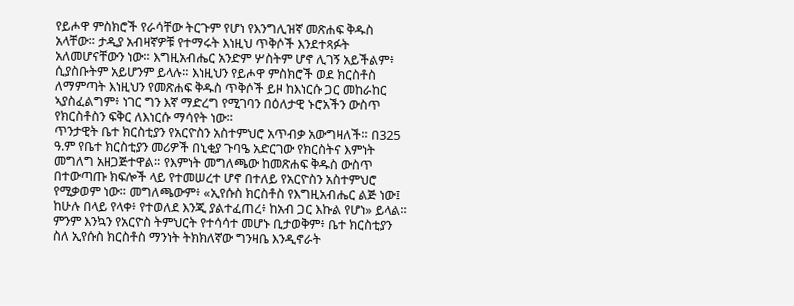የይሖዋ ምስክሮች የራሳቸው ትርጉም የሆነ የእንግሊዝኛ መጽሐፍ ቅዱስ አላቸው። ታዲያ አብዛኛዎቹ የተማሩት እነዚህ ጥቅሶች እንደተጻፉት አለመሆናቸውን ነው። እግዚአብሔር አንድም ሦስትም ሆኖ ሊገኝ አይችልም፥ ሲያስቡትም አይሆንም ይላሉ። እነዚህን የይሖዋ ምስክሮች ወደ ክርስቶስ ለማምጣት እነዚህን የመጽሐፍ ቅዱስ ጥቅሶች ይዞ ከእነርሱ ጋር መከራከር ኣያስፈልግም፥ ነገር ግን እኛ ማድረግ የሚገባን በዕለታዊ ኑሮአችን ውስጥ የክርስቶስን ፍቅር ለእነርሱ ማሳየት ነው።
ጥንታዊት ቤተ ክርስቲያን የአርዮስን አስተምህሮ አጥብቃ አውግዛለች። በ325 ዓ.ም የቤተ ክርስቲያን መሪዎች በኒቂያ ጉባዔ አድርገው የክርስትና እምነት መግለግ አዘጋጅተዋል። የእምነት መግለጫው ከመጽሐፍ ቅዱስ ውስጥ በተውጣጡ ክፍሎች ላይ የተመሠረተ ሆኖ በተለይ የአርዮስን አስተምህሮ የሚቃወም ነው። መግለጫውም፥ «ኢየሱስ ክርስቶስ የእግዚአብሔር ልጅ ነው፤ ከሁሉ በላይ የላቀ፥ የተወለደ እንጂ ያልተፈጠረ፥ ከአብ ጋር እኩል የሆነ» ይላል። ምንም እንኳን የአርዮስ ትምህርት የተሳሳተ መሆኑ ቢታወቅም፥ ቤተ ክርስቲያን ስለ ኢየሱስ ክርስቶስ ማንነት ትክክለኛው ግንዛቤ እንዲኖራት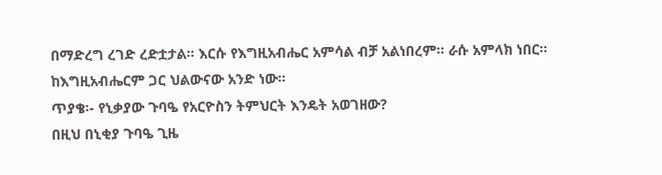በማድረግ ረገድ ረድቷታል። እርሱ የእግዚአብሔር አምሳል ብቻ አልነበረም። ራሱ አምላክ ነበር። ከእግዚአብሔርም ጋር ህልውናው አንድ ነው።
ጥያቄ፡- የኒቃያው ጉባዔ የአርዮስን ትምህርት እንዴት አወገዘው?
በዚህ በኒቂያ ጉባዔ ጊዜ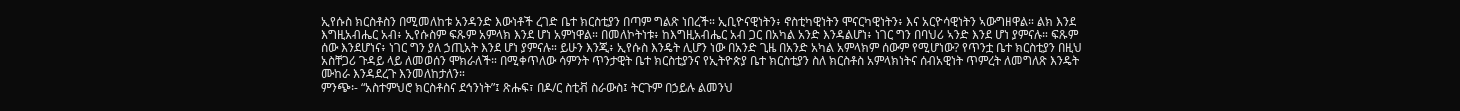ኢየሱስ ክርስቶስን በሚመለከቱ አንዳንድ እውነቶች ረገድ ቤተ ክርስቲያን በጣም ግልጽ ነበረች። ኢቢዮናዊነትን፥ ኖስቲካዊነትን ሞናርካዊነትን፥ እና አርዮሳዊነትን ኣውግዘዋል። ልክ እንደ እግዚአብሔር አብ፥ ኢየሱስም ፍጹም አምላክ እንደ ሆነ አምነዋል። በመለኮትነቱ፥ ከእግዚአብሔር አብ ጋር በአካል አንድ እንዳልሆነ፥ ነገር ግን በባህሪ ኣንድ እንደ ሆነ ያምናሉ። ፍጹም ሰው እንደሆነና፥ ነገር ግን ያለ ኃጢአት እንደ ሆነ ያምናሉ። ይሁን እንጂ፥ ኢየሱስ እንዴት ሊሆን ነው በአንድ ጊዜ በአንድ አካል አምላክም ሰውም የሚሆነው? የጥንቷ ቤተ ክርስቲያን በዚህ አስቸጋሪ ጉዳይ ላይ ለመወሰን ሞክራለች። በሚቀጥለው ሳምንት ጥንታዊት ቤተ ክርስቲያንና የኢትዮጵያ ቤተ ክርስቲያን ስለ ክርስቶስ አምላክነትና ሰብአዊነት ጥምረት ለመግለጽ እንዴት ሙከራ እንዳደረጉ እንመለከታለን።
ምንጭ፡- “አስተምህሮ ክርስቶስና ደኅንነት”፤ ጽሑፍ፣ በዶ/ር ስቲቭ ስራውስ፤ ትርጉም በኃይሉ ልመንህ